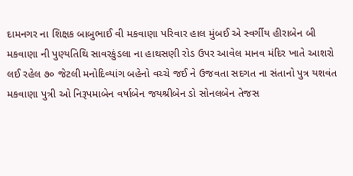દામનગર ના શિક્ષક બાબુભાઈ વી મકવાણા પરિવાર હાલ મુંબઈ એ સ્વર્ગીય હીરાબેન બી મકવાણા ની પુણ્યતિથિ સાવરકુંડલા ના હાથસણી રોડ ઉપર આવેલ માનવ મંદિર ખાતે આશરો લઈ રહેલ ૭૦ જેટલી મનોદિવ્યાંગ બહેનો વચ્ચે જઈ ને ઉજવતા સદગત ના સંતાનો પુત્ર યશવંત મકવાણા પુત્રી ઓ નિરૂપમાબેન વર્ષાબેન જયશ્રીબેન ડો સોનલબેન તેજસ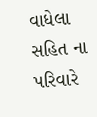વાધેલા સહિત ના પરિવારે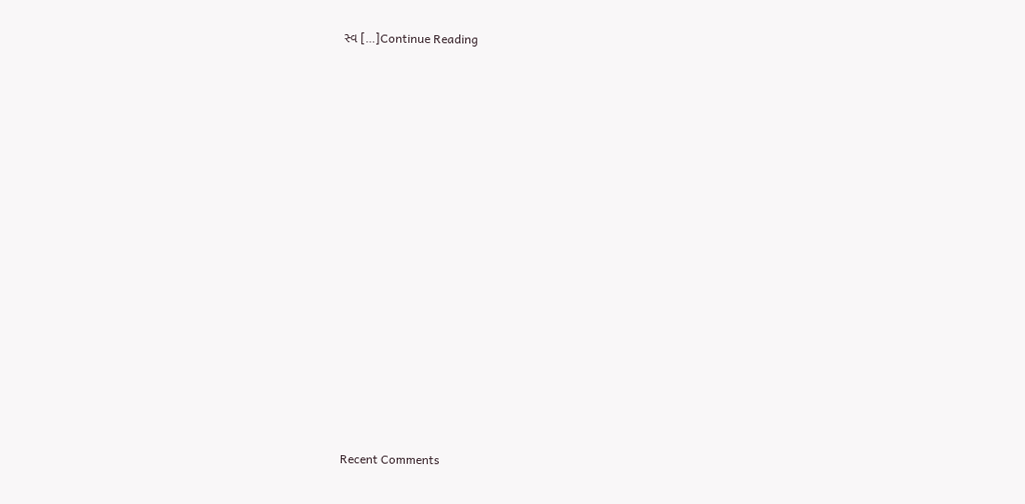સ્વ […]Continue Reading


















Recent Comments